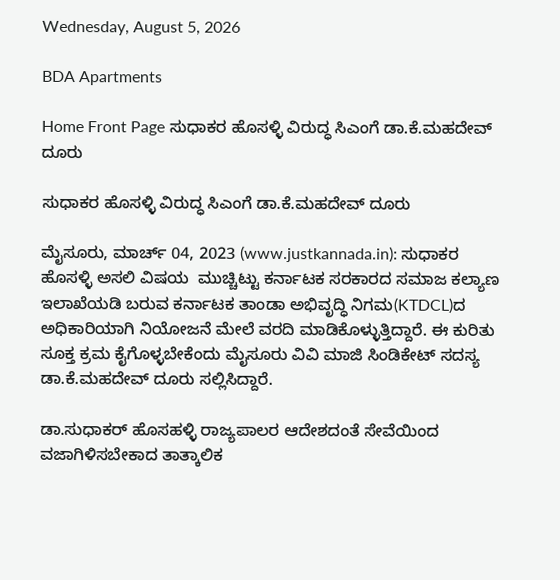Wednesday, August 5, 2026

BDA Apartments

Home Front Page ಸುಧಾಕರ ಹೊಸಳ್ಳಿ ವಿರುದ್ಧ ಸಿಎಂಗೆ ಡಾ.ಕೆ.ಮಹದೇವ್ ದೂರು

ಸುಧಾಕರ ಹೊಸಳ್ಳಿ ವಿರುದ್ಧ ಸಿಎಂಗೆ ಡಾ.ಕೆ.ಮಹದೇವ್ ದೂರು

ಮೈಸೂರು, ಮಾರ್ಚ್ 04, 2023 (www.justkannada.in): ಸುಧಾಕರ ಹೊಸಳ್ಳಿ ಅಸಲಿ ವಿಷಯ  ಮುಚ್ಚಿಟ್ಟು ಕರ್ನಾಟಕ ಸರಕಾರದ ಸಮಾಜ ಕಲ್ಯಾಣ ಇಲಾಖೆಯಡಿ ಬರುವ ಕರ್ನಾಟಕ ತಾಂಡಾ ಅಭಿವೃದ್ಧಿ ನಿಗಮ(KTDCL)ದ ಅಧಿಕಾರಿಯಾಗಿ ನಿಯೋಜನೆ ಮೇಲೆ ವರದಿ ಮಾಡಿಕೊಳ್ಳುತ್ತಿದ್ದಾರೆ. ಈ ಕುರಿತು ಸೂಕ್ತ ಕ್ರಮ ಕೈಗೊಳ್ಳಬೇಕೆಂದು ಮೈಸೂರು ವಿವಿ ಮಾಜಿ ಸಿಂಡಿಕೇಟ್ ಸದಸ್ಯ ಡಾ.ಕೆ.ಮಹದೇವ್ ದೂರು ಸಲ್ಲಿಸಿದ್ದಾರೆ.

ಡಾ.ಸುಧಾಕರ್ ಹೊಸಹಳ್ಳಿ ರಾಜ್ಯಪಾಲರ ಆದೇಶದಂತೆ ಸೇವೆಯಿಂದ ವಜಾಗಿಳಿಸಬೇಕಾದ ತಾತ್ಕಾಲಿಕ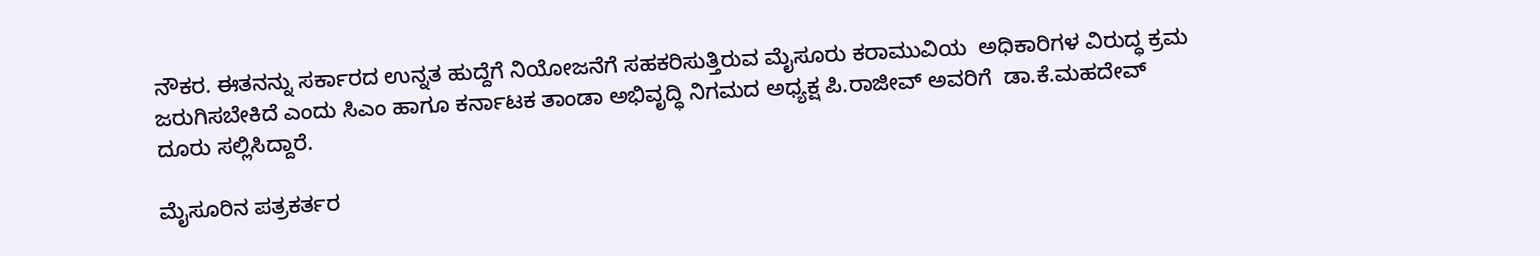ನೌಕರ. ಈತನನ್ನು ಸರ್ಕಾರದ ಉನ್ನತ ಹುದ್ದೆಗೆ ನಿಯೋಜನೆಗೆ ಸಹಕರಿಸುತ್ತಿರುವ ಮೈಸೂರು ಕರಾಮುವಿಯ  ಅಧಿಕಾರಿಗಳ ವಿರುದ್ಧ ಕ್ರಮ ಜರುಗಿಸಬೇಕಿದೆ ಎಂದು ಸಿಎಂ ಹಾಗೂ ಕರ್ನಾಟಕ ತಾಂಡಾ ಅಭಿವೃದ್ಧಿ ನಿಗಮದ ಅಧ್ಯಕ್ಷ ಪಿ.ರಾಜೀವ್ ಅವರಿಗೆ  ಡಾ.ಕೆ.ಮಹದೇವ್ ದೂರು ಸಲ್ಲಿಸಿದ್ದಾರೆ.

ಮೈಸೂರಿನ ಪತ್ರಕರ್ತರ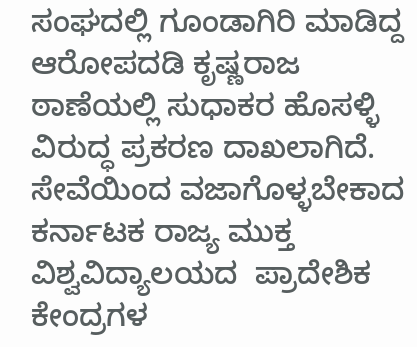ಸಂಘದಲ್ಲಿ ಗೂಂಡಾಗಿರಿ ಮಾಡಿದ್ದ ಆರೋಪದಡಿ ಕೃಷ್ಣರಾಜ ಠಾಣೆಯಲ್ಲಿ ಸುಧಾಕರ ಹೊಸಳ್ಳಿ ವಿರುದ್ಧ ಪ್ರಕರಣ ದಾಖಲಾಗಿದೆ. ಸೇವೆಯಿಂದ ವಜಾಗೊಳ್ಳಬೇಕಾದ ಕರ್ನಾಟಕ ರಾಜ್ಯ ಮುಕ್ತ ವಿಶ್ವವಿದ್ಯಾಲಯದ  ಪ್ರಾದೇಶಿಕ ಕೇಂದ್ರಗಳ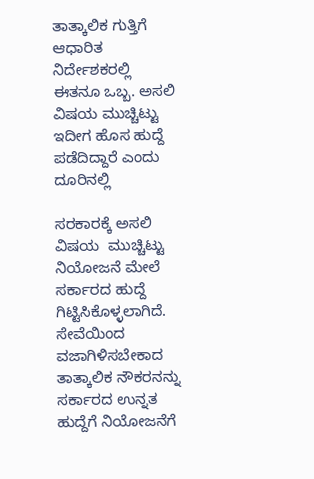ತಾತ್ಕಾಲಿಕ ಗುತ್ತಿಗೆ ಆಧಾರಿತ   ನಿರ್ದೇಶಕರಲ್ಲಿ ಈತನೂ ಒಬ್ಬ. ಅಸಲಿ ವಿಷಯ ಮುಚ್ಚಿಟ್ಟು ಇದೀಗ ಹೊಸ ಹುದ್ದೆ ಪಡೆದಿದ್ದಾರೆ ಎಂದು ದೂರಿನಲ್ಲಿ

ಸರಕಾರಕ್ಕೆ ಅಸಲಿ ವಿಷಯ  ಮುಚ್ಚಿಟ್ಟು ನಿಯೋಜನೆ ಮೇಲೆ ಸರ್ಕಾರದ ಹುದ್ದೆ ಗಿಟ್ಟಿಸಿಕೊಳ್ಳಲಾಗಿದೆ. ಸೇವೆಯಿಂದ ವಜಾಗಿಳಿಸಬೇಕಾದ ತಾತ್ಕಾಲಿಕ ನೌಕರನನ್ನು ಸರ್ಕಾರದ ಉನ್ನತ ಹುದ್ದೆಗೆ ನಿಯೋಜನೆಗೆ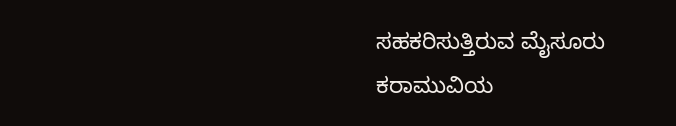ಸಹಕರಿಸುತ್ತಿರುವ ಮೈಸೂರು ಕರಾಮುವಿಯ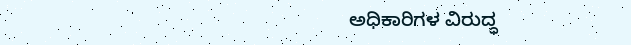ಅಧಿಕಾರಿಗಳ ವಿರುದ್ಧ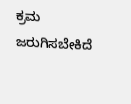ಕ್ರಮ ಜರುಗಿಸಬೇಕಿದೆ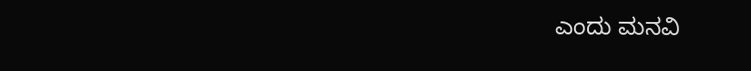ಎಂದು ಮನವಿ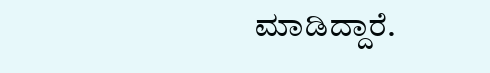ಮಾಡಿದ್ದಾರೆ.